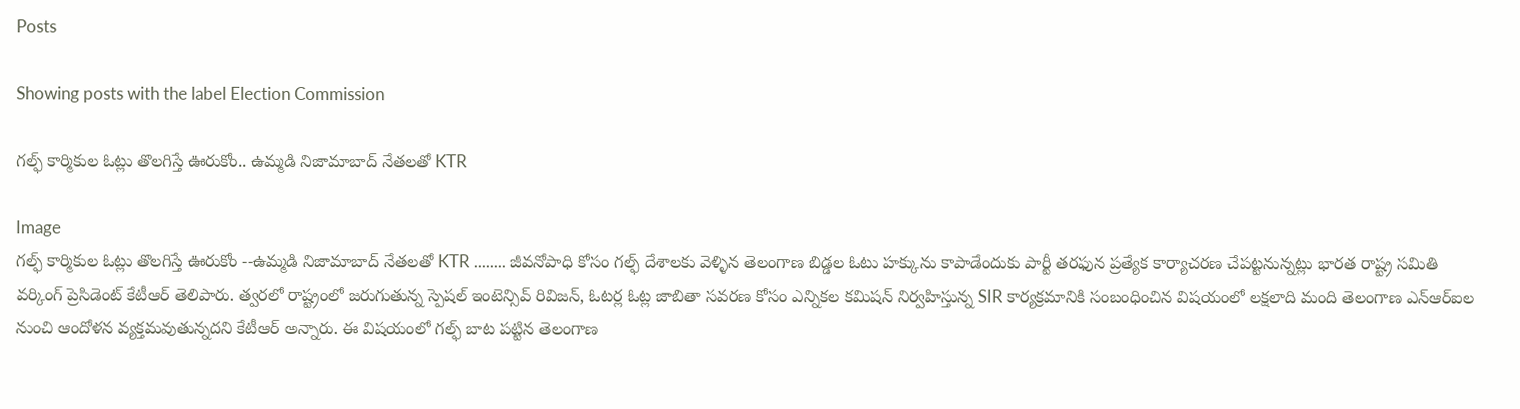Posts

Showing posts with the label Election Commission

గల్ఫ్ కార్మికుల ఓట్లు తొలగిస్తే ఊరుకోం.. ఉమ్మడి నిజామాబాద్ నేతలతో KTR

Image
గల్ఫ్ కార్మికుల ఓట్లు తొలగిస్తే ఊరుకోం --ఉమ్మడి నిజామాబాద్ నేతలతో KTR ........ జీవనోపాధి కోసం గల్ఫ్ దేశాలకు వెళ్ళిన తెలంగాణ బిడ్డల ఓటు హక్కును కాపాడేందుకు పార్టీ తరఫున ప్రత్యేక కార్యాచరణ చేపట్టనున్నట్లు భారత రాష్ట్ర సమితి వర్కింగ్ ప్రెసిడెంట్ కేటీఆర్ తెలిపారు. త్వరలో రాష్ట్రంలో జరుగుతున్న స్పెషల్ ఇంటెన్సివ్ రివిజన్, ఓటర్ల ఓట్ల జాబితా సవరణ కోసం ఎన్నికల కమిషన్ నిర్వహిస్తున్న SIR కార్యక్రమానికి సంబంధించిన విషయంలో లక్షలాది మంది తెలంగాణ ఎన్ఆర్ఐల నుంచి ఆందోళన వ్యక్తమవుతున్నదని కేటీఆర్ అన్నారు. ఈ విషయంలో గల్ఫ్ బాట పట్టిన తెలంగాణ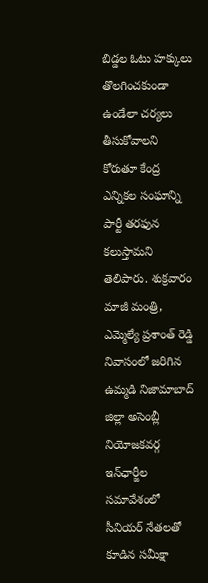బిడ్డల ఓటు హక్కులు తొలగించకుండా ఉండేలా చర్యలు తీసుకోవాలని కోరుతూ కేంద్ర ఎన్నికల సంఘాన్ని పార్టీ తరఫున కలుస్తామని తెలిపారు. శుక్రవారం మాజీ మంత్రి, ఎమ్మెల్యే ప్రశాంత్ రెడ్డి నివాసంలో జరిగిన ఉమ్మడి నిజామాబాద్ జిల్లా అసెంబ్లీ నియోజకవర్గ ఇన్‌ఛార్జీల సమావేశంలో సీనియర్ నేతలతో కూడిన సమీక్షా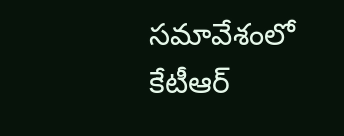సమావేశంలో కేటీఆర్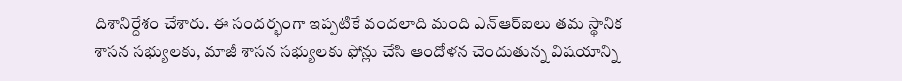దిశానిర్దేశం చేశారు. ఈ సందర్భంగా ఇప్పటికే వందలాది మంది ఎన్ఆర్ఐలు తమ స్థానిక శాసన సభ్యులకు, మాజీ శాసన సభ్యులకు ఫోన్లు చేసి ఆందోళన చెందుతున్న విషయాన్ని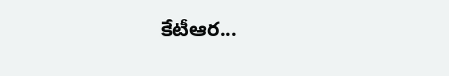కేటీఆర...